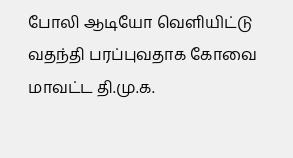போலி ஆடியோ வெளியிட்டு வதந்தி பரப்புவதாக கோவை மாவட்ட தி.மு.க.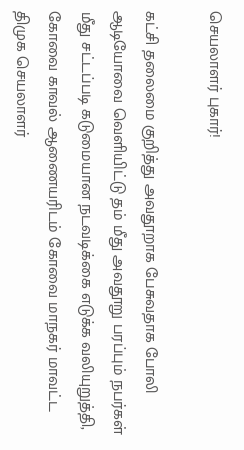செயலாளர் புகார்!

கட்சி தலைமை குறித்து அவதூறாக பேசுவதாக போலி ஆடியோவை வெளியிட்டு தம் மீது அவதூறு பரப்பும் நபர்கள் மீது சட்டப்படி கடுமையான நடவடிக்கை எடுக்க வலியுறுத்தி, கோவை காவல் ஆணையரிடம் கோவை மாநகர் மாவட்ட திமுக செயலாளர்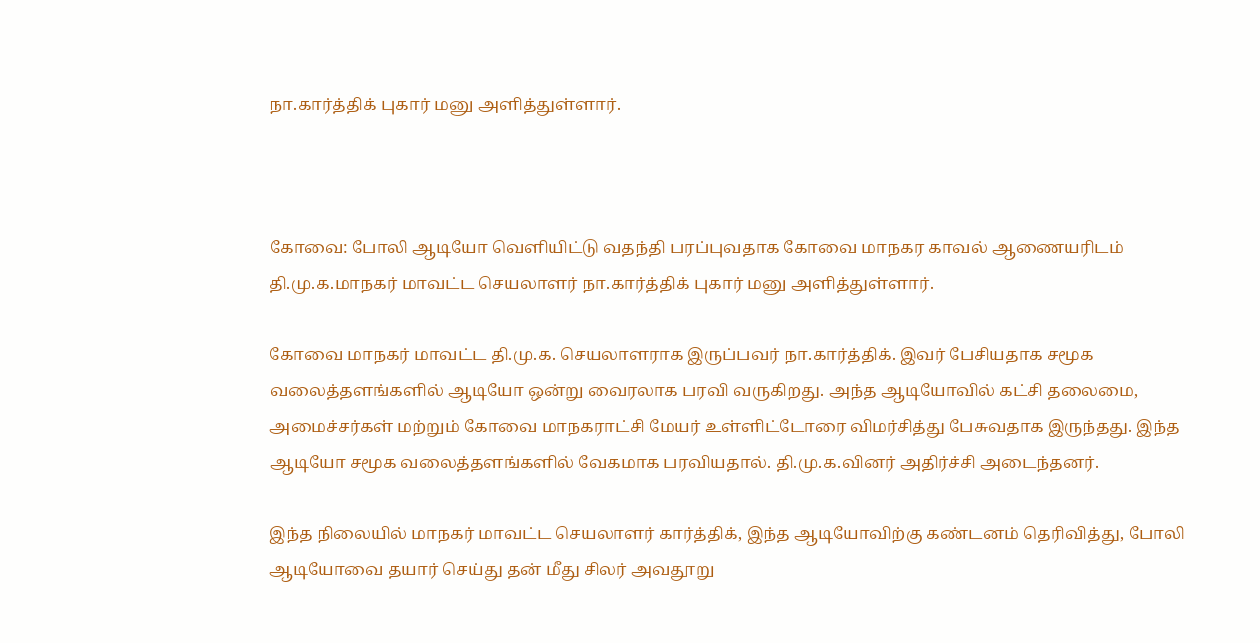நா.கார்த்திக் புகார் மனு அளித்துள்ளார்.



கோவை: போலி ஆடியோ வெளியிட்டு வதந்தி பரப்புவதாக கோவை மாநகர காவல் ஆணையரிடம் தி.மு.க.மாநகர் மாவட்ட செயலாளர் நா.கார்த்திக் புகார் மனு அளித்துள்ளார்.

கோவை மாநகர் மாவட்ட தி.மு.க. செயலாளராக இருப்பவர் நா.கார்த்திக். இவர் பேசியதாக சமூக வலைத்தளங்களில் ஆடியோ ஒன்று வைரலாக பரவி வருகிறது. அந்த ஆடியோவில் கட்சி தலைமை, அமைச்சர்கள் மற்றும் கோவை மாநகராட்சி மேயர் உள்ளிட்டோரை விமர்சித்து பேசுவதாக இருந்தது. இந்த ஆடியோ சமூக வலைத்தளங்களில் வேகமாக பரவியதால். தி.மு.க.வினர் அதிர்ச்சி அடைந்தனர்.

இந்த நிலையில் மாநகர் மாவட்ட செயலாளர் கார்த்திக், இந்த ஆடியோவிற்கு கண்டனம் தெரிவித்து, போலி ஆடியோவை தயார் செய்து தன் மீது சிலர் அவதூறு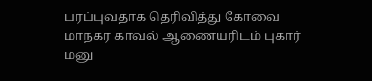பரப்புவதாக தெரிவித்து கோவை மாநகர காவல் ஆணையரிடம் புகார் மனு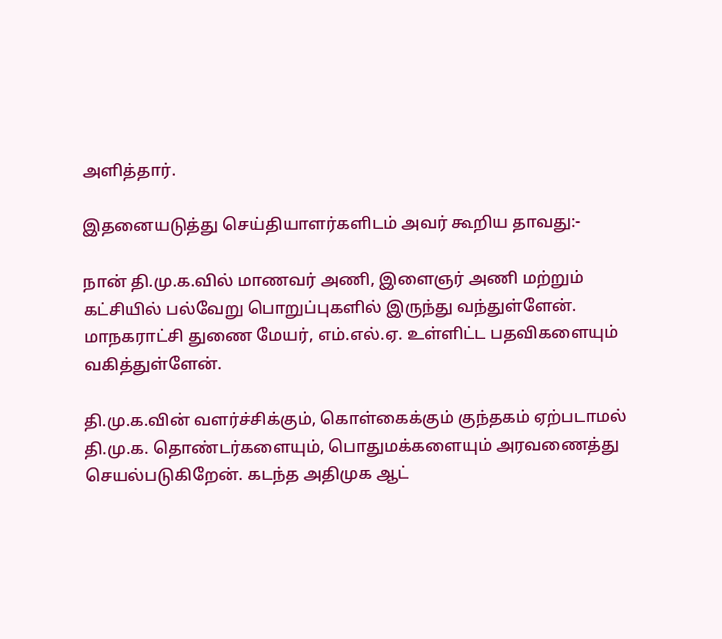அளித்தார்.

இதனையடுத்து செய்தியாளர்களிடம் அவர் கூறிய தாவது:-

நான் தி.மு.க.வில் மாணவர் அணி, இளைஞர் அணி மற்றும் கட்சியில் பல்வேறு பொறுப்புகளில் இருந்து வந்துள்ளேன். மாநகராட்சி துணை மேயர், எம்.எல்.ஏ. உள்ளிட்ட பதவிகளையும் வகித்துள்ளேன்.

தி.மு.க.வின் வளர்ச்சிக்கும், கொள்கைக்கும் குந்தகம் ஏற்படாமல் தி.மு.க. தொண்டர்களையும், பொதுமக்களையும் அரவணைத்து செயல்படுகிறேன். கடந்த அதிமுக ஆட்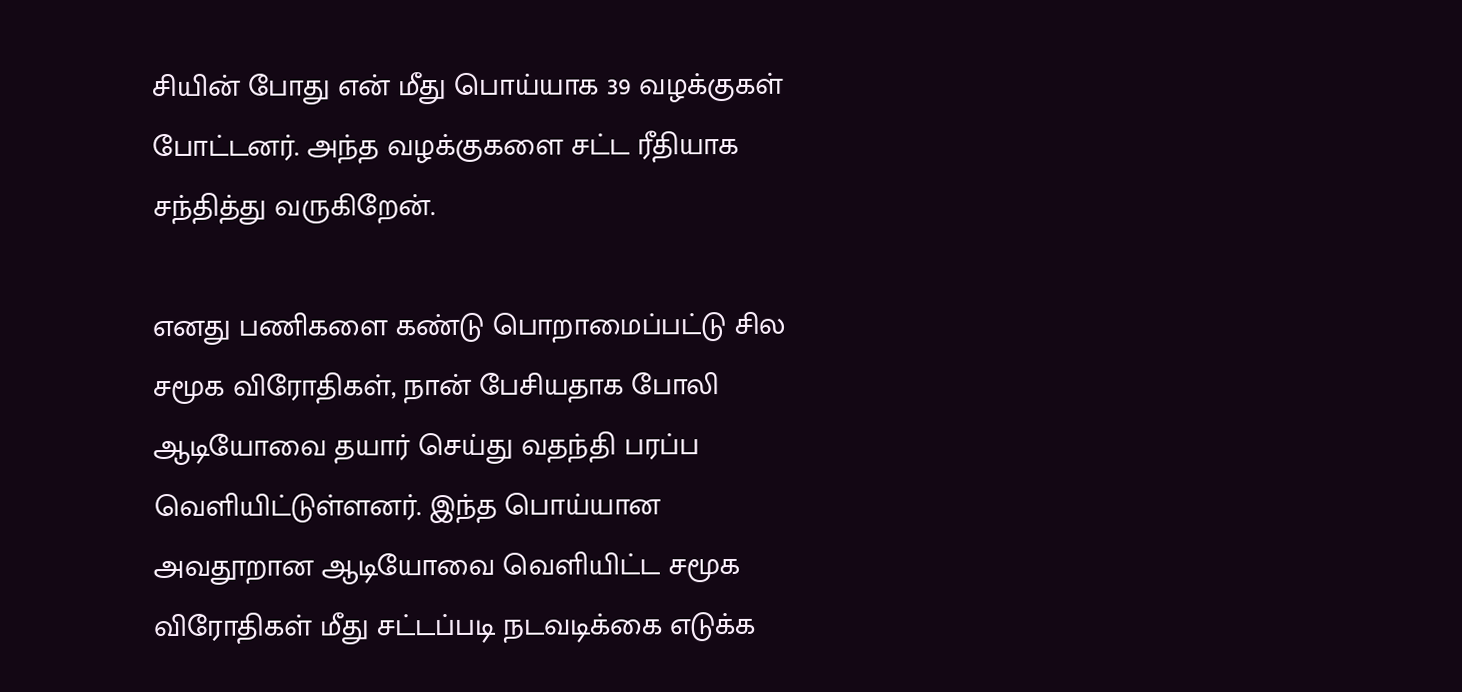சியின் போது என் மீது பொய்யாக 39 வழக்குகள் போட்டனர். அந்த வழக்குகளை சட்ட ரீதியாக சந்தித்து வருகிறேன்.

எனது பணிகளை கண்டு பொறாமைப்பட்டு சில சமூக விரோதிகள், நான் பேசியதாக போலி ஆடியோவை தயார் செய்து வதந்தி பரப்ப வெளியிட்டுள்ளனர். இந்த பொய்யான அவதூறான ஆடியோவை வெளியிட்ட சமூக விரோதிகள் மீது சட்டப்படி நடவடிக்கை எடுக்க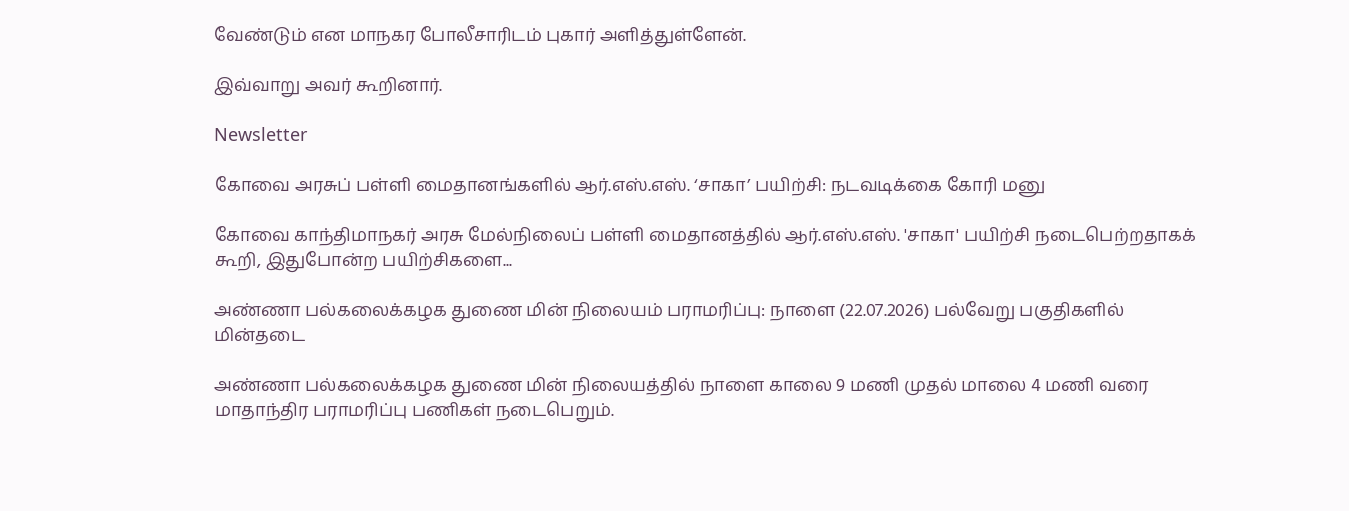வேண்டும் என மாநகர போலீசாரிடம் புகார் அளித்துள்ளேன்.

இவ்வாறு அவர் கூறினார்.

Newsletter

கோவை அரசுப் பள்ளி மைதானங்களில் ஆர்.எஸ்.எஸ். ‘சாகா’ பயிற்சி: நடவடிக்கை கோரி மனு

கோவை காந்திமாநகர் அரசு மேல்நிலைப் பள்ளி மைதானத்தில் ஆர்.எஸ்.எஸ். 'சாகா' பயிற்சி நடைபெற்றதாகக் கூறி, இதுபோன்ற பயிற்சிகளை...

அண்ணா பல்கலைக்கழக துணை மின் நிலையம் பராமரிப்பு: நாளை (22.07.2026) பல்வேறு பகுதிகளில் மின்தடை

அண்ணா பல்கலைக்கழக துணை மின் நிலையத்தில் நாளை காலை 9 மணி முதல் மாலை 4 மணி வரை மாதாந்திர பராமரிப்பு பணிகள் நடைபெறும்.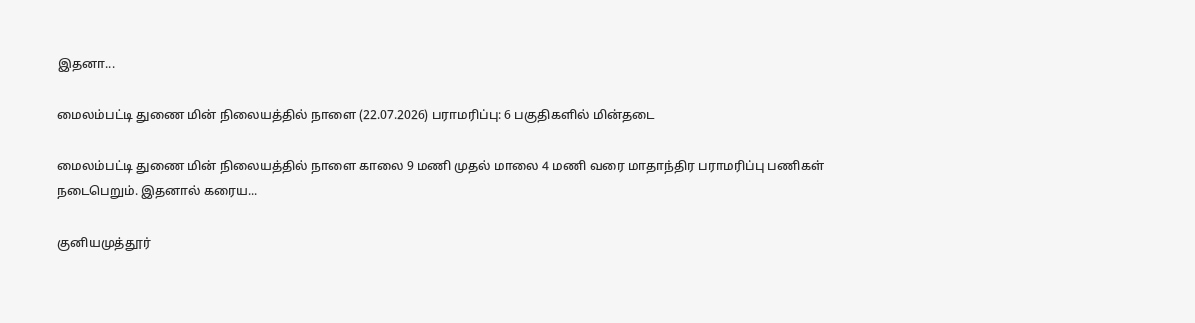இதனா...

மைலம்பட்டி துணை மின் நிலையத்தில் நாளை (22.07.2026) பராமரிப்பு: 6 பகுதிகளில் மின்தடை

மைலம்பட்டி துணை மின் நிலையத்தில் நாளை காலை 9 மணி முதல் மாலை 4 மணி வரை மாதாந்திர பராமரிப்பு பணிகள் நடைபெறும். இதனால் கரைய...

குனியமுத்தூர்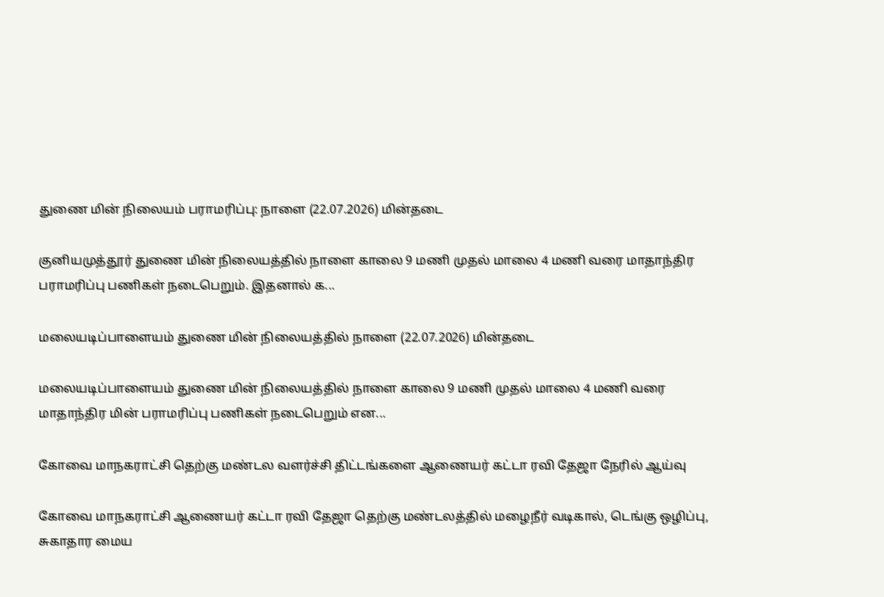துணை மின் நிலையம் பராமரிப்பு: நாளை (22.07.2026) மின்தடை

குனியமுத்தூர் துணை மின் நிலையத்தில் நாளை காலை 9 மணி முதல் மாலை 4 மணி வரை மாதாந்திர பராமரிப்பு பணிகள் நடைபெறும். இதனால் க...

மலையடிப்பாளையம் துணை மின் நிலையத்தில் நாளை (22.07.2026) மின்தடை

மலையடிப்பாளையம் துணை மின் நிலையத்தில் நாளை காலை 9 மணி முதல் மாலை 4 மணி வரை மாதாந்திர மின் பராமரிப்பு பணிகள் நடைபெறும் என...

கோவை மாநகராட்சி தெற்கு மண்டல வளர்ச்சி திட்டங்களை ஆணையர் கட்டா ரவி தேஜா நேரில் ஆய்வு

கோவை மாநகராட்சி ஆணையர் கட்டா ரவி தேஜா தெற்கு மண்டலத்தில் மழைநீர் வடிகால், டெங்கு ஒழிப்பு, சுகாதார மைய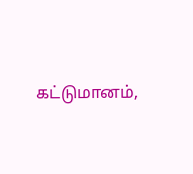கட்டுமானம்,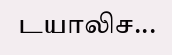டயாலிச...